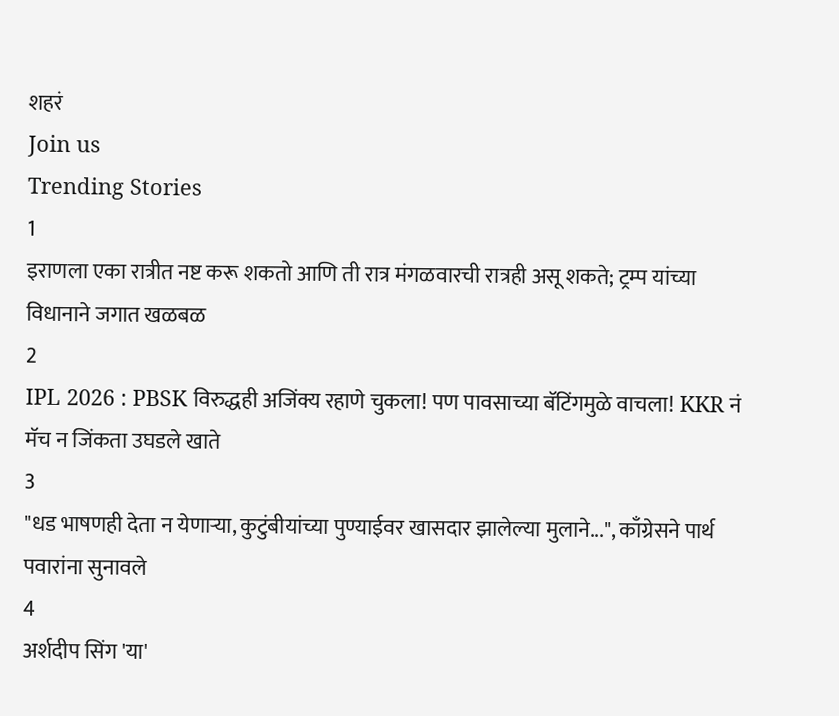शहरं
Join us
Trending Stories
1
इराणला एका रात्रीत नष्ट करू शकतो आणि ती रात्र मंगळवारची रात्रही असू शकते; ट्रम्प यांच्या विधानाने जगात खळबळ
2
IPL 2026 : PBSK विरुद्धही अजिंक्य रहाणे चुकला! पण पावसाच्या बॅटिंगमुळे वाचला! KKR नं मॅच न जिंकता उघडले खाते
3
"धड भाषणही देता न येणाऱ्या, कुटुंबीयांच्या पुण्याईवर खासदार झालेल्या मुलाने...", काँग्रेसने पार्थ पवारांना सुनावले
4
अर्शदीप सिंग 'या'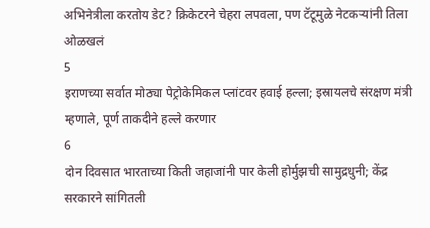अभिनेत्रीला करतोय डेट? क्रिकेटरने चेहरा लपवला, पण टॅटूमुळे नेटकऱ्यांनी तिला ओळखलं
5
इराणच्या सर्वात मोठ्या पेट्रोकेमिकल प्लांटवर हवाई हल्ला; इस्रायलचे संरक्षण मंत्री म्हणाले, पूर्ण ताकदीने हल्ले करणार
6
दोन दिवसात भारताच्या किती जहाजांनी पार केली होर्मुझची सामुद्रधुनी; केंद्र सरकारने सांगितली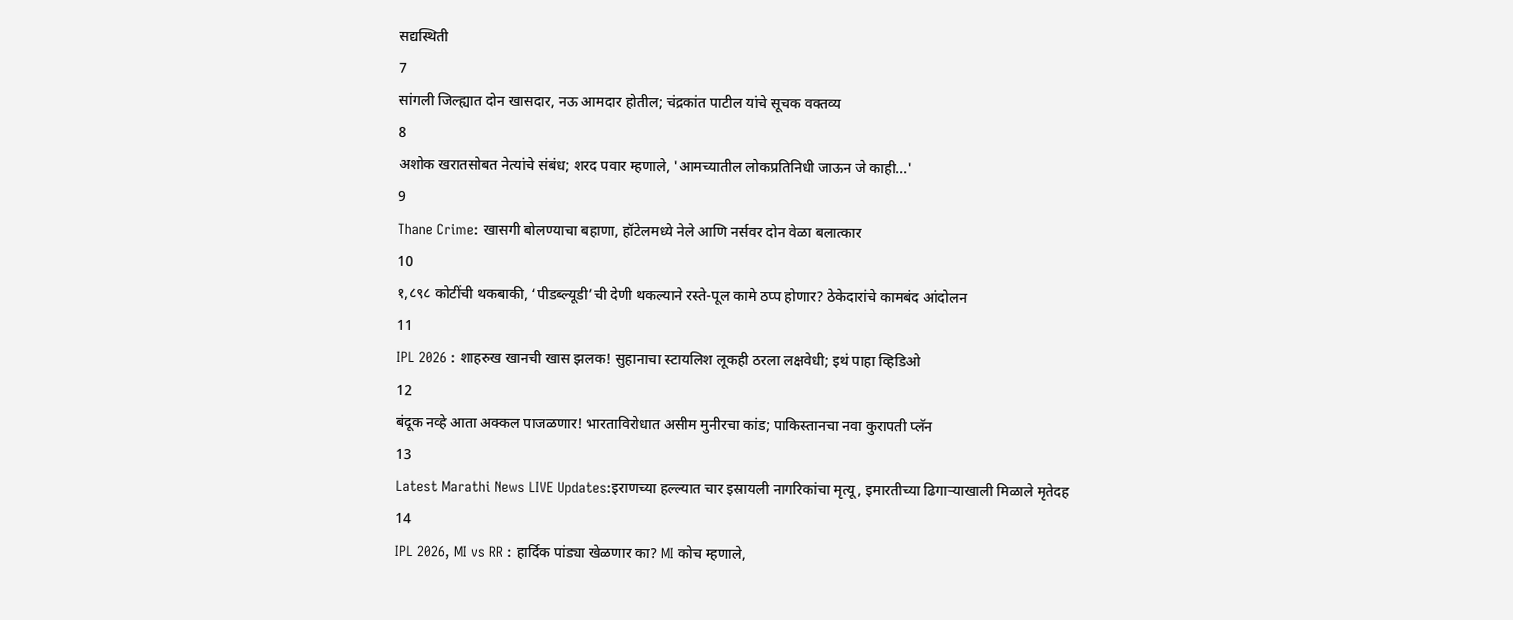सद्यस्थिती
7
सांगली जिल्ह्यात दोन खासदार, नऊ आमदार होतील; चंद्रकांत पाटील यांचे सूचक वक्तव्य
8
अशोक खरातसोबत नेत्यांचे संबंध; शरद पवार म्हणाले, 'आमच्यातील लोकप्रतिनिधी जाऊन जे काही...'
9
Thane Crime: खासगी बोलण्याचा बहाणा, हॉटेलमध्ये नेले आणि नर्सवर दोन वेळा बलात्कार
10
१,८९८ कोटींची थकबाकी, ‘पीडब्ल्यूडी’ची देणी थकल्याने रस्ते-पूल कामे ठप्प होणार? ठेकेदारांचे कामबंद आंदोलन
11
IPL 2026 : शाहरुख खानची खास झलक! सुहानाचा स्टायलिश लूकही ठरला लक्षवेधी; इथं पाहा व्हिडिओ
12
बंदूक नव्हे आता अक्कल पाजळणार! भारताविरोधात असीम मुनीरचा कांड; पाकिस्तानचा नवा कुरापती प्लॅन
13
Latest Marathi News LIVE Updates:इराणच्या हल्ल्यात चार इस्रायली नागरिकांचा मृत्यू, इमारतीच्या ढिगाऱ्याखाली मिळाले मृतेदह
14
IPL 2026, MI vs RR : हार्दिक पांड्या खेळणार का? MI कोच म्हणाले,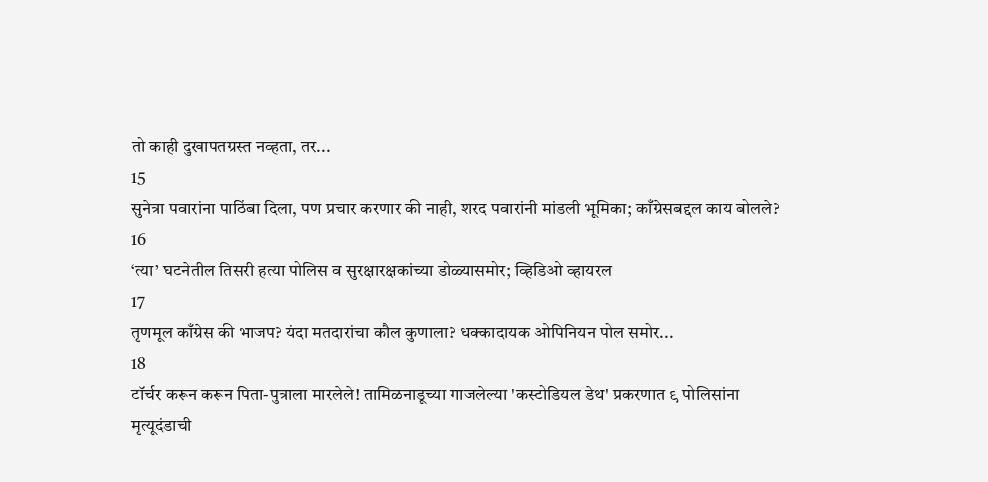तो काही दुखापतग्रस्त नव्हता, तर...
15
सुनेत्रा पवारांना पाठिंबा दिला, पण प्रचार करणार की नाही, शरद पवारांनी मांडली भूमिका; काँग्रेसबद्दल काय बोलले?
16
‘त्या’ घटनेतील तिसरी हत्या पोलिस व सुरक्षारक्षकांच्या डोळ्यासमोर; व्हिडिओ व्हायरल
17
तृणमूल काँग्रेस की भाजप? यंदा मतदारांचा कौल कुणाला? धक्कादायक ओपिनियन पोल समोर...
18
टॉर्चर करून करून पिता-पुत्राला मारलेले! तामिळनाडूच्या गाजलेल्या 'कस्टोडियल डेथ' प्रकरणात ९ पोलिसांना मृत्यूदंडाची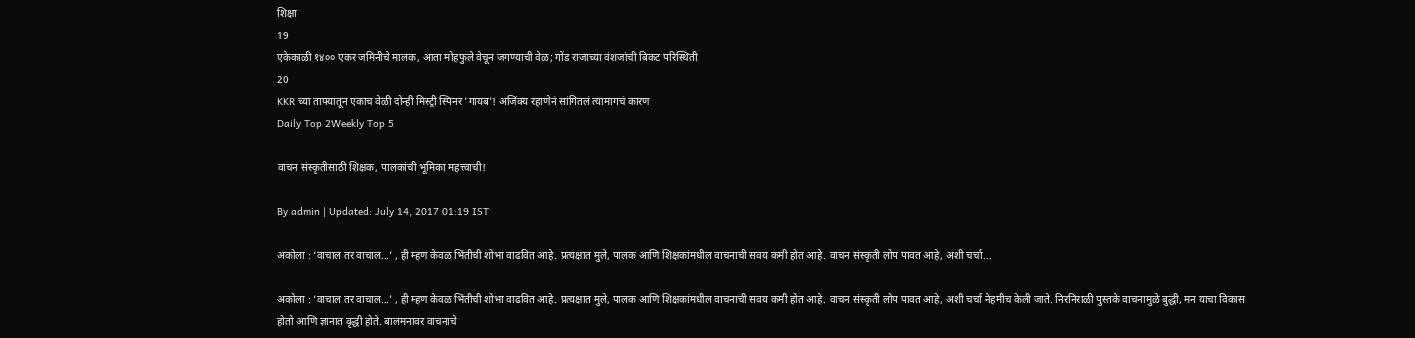शिक्षा
19
एकेकाळी १४०० एकर जमिनीचे मालक, आता मोहफुले वेचून जगण्याची वेळ; गोंड राजाच्या वंशजांची बिकट परिस्थिती
20
KKR च्या ताफ्यातून एकाच वेळी दोन्ही मिस्ट्री स्पिनर 'गायब'! अजिंक्य रहाणेनं सांगितलं त्यामागचं कारण
Daily Top 2Weekly Top 5

वाचन संस्कृतीसाठी शिक्षक, पालकांची भूमिका महत्त्वाची!

By admin | Updated: July 14, 2017 01:19 IST

अकोला : ‘वाचाल तर वाचाल...’ , ही म्हण केवळ भिंतीची शोभा वाढवित आहे. प्रत्यक्षात मुले, पालक आणि शिक्षकांमधील वाचनाची सवय कमी होत आहे. वाचन संस्कृती लोप पावत आहे, अशी चर्चा...

अकोला : ‘वाचाल तर वाचाल...’ , ही म्हण केवळ भिंतीची शोभा वाढवित आहे. प्रत्यक्षात मुले, पालक आणि शिक्षकांमधील वाचनाची सवय कमी होत आहे. वाचन संस्कृती लोप पावत आहे, अशी चर्चा नेहमीच केली जाते. निरनिराळी पुस्तके वाचनामुळे बुद्धी, मन याचा विकास होतो आणि ज्ञानात वृद्धी होते. बालमनावर वाचनाचे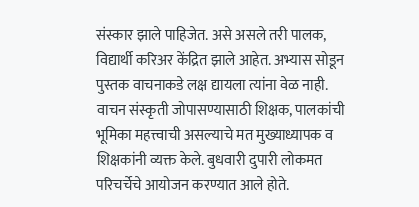संस्कार झाले पाहिजेत. असे असले तरी पालक, विद्यार्थी करिअर केंद्रित झाले आहेत. अभ्यास सोडून पुस्तक वाचनाकडे लक्ष द्यायला त्यांना वेळ नाही. वाचन संस्कृती जोपासण्यासाठी शिक्षक, पालकांची भूमिका महत्त्वाची असल्याचे मत मुख्याध्यापक व शिक्षकांनी व्यक्त केले. बुधवारी दुपारी लोकमत परिचर्चेचे आयोजन करण्यात आले होते.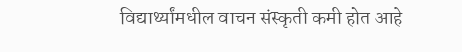विद्यार्थ्यांमधील वाचन संस्कृती कमी होत आहे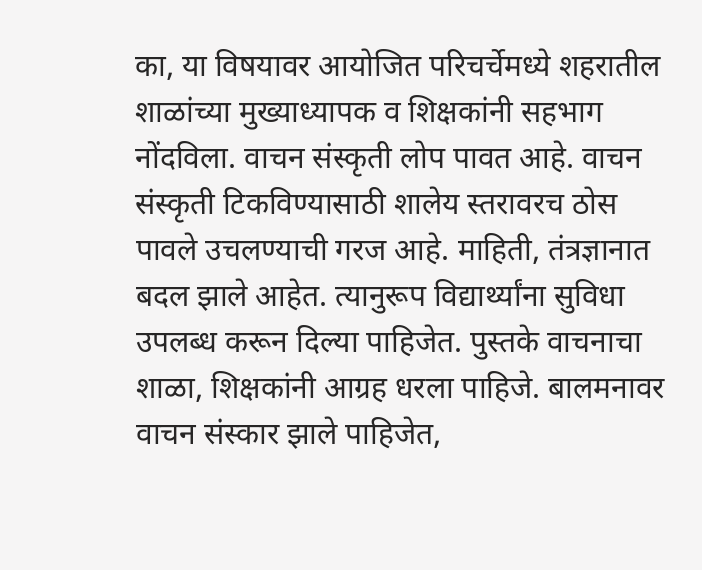का, या विषयावर आयोजित परिचर्चेमध्ये शहरातील शाळांच्या मुख्याध्यापक व शिक्षकांनी सहभाग नोंदविला. वाचन संस्कृती लोप पावत आहे. वाचन संस्कृती टिकविण्यासाठी शालेय स्तरावरच ठोस पावले उचलण्याची गरज आहे. माहिती, तंत्रज्ञानात बदल झाले आहेत. त्यानुरूप विद्यार्थ्यांना सुविधा उपलब्ध करून दिल्या पाहिजेत. पुस्तके वाचनाचा शाळा, शिक्षकांनी आग्रह धरला पाहिजे. बालमनावर वाचन संस्कार झाले पाहिजेत,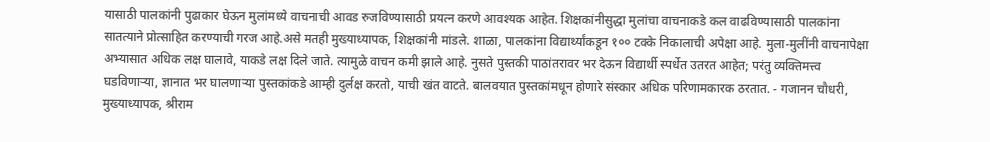यासाठी पालकांनी पुढाकार घेऊन मुलांमध्ये वाचनाची आवड रुजविण्यासाठी प्रयत्न करणे आवश्यक आहेत. शिक्षकांनीसुद्धा मुलांचा वाचनाकडे कल वाढविण्यासाठी पालकांना सातत्याने प्रोत्साहित करण्याची गरज आहे.असे मतही मुख्याध्यापक, शिक्षकांनी मांडले. शाळा, पालकांना विद्यार्थ्यांकडून १०० टक्के निकालाची अपेक्षा आहे. मुला-मुलींनी वाचनापेक्षा अभ्यासात अधिक लक्ष घालावे, याकडे लक्ष दिले जाते. त्यामुळे वाचन कमी झाले आहे. नुसते पुस्तकी पाठांतरावर भर देऊन विद्यार्थी स्पर्धेत उतरत आहेत; परंतु व्यक्तिमत्त्व घडविणाऱ्या, ज्ञानात भर घालणाऱ्या पुस्तकांकडे आम्ही दुर्लक्ष करतो, याची खंत वाटते. बालवयात पुस्तकांमधून होणारे संस्कार अधिक परिणामकारक ठरतात. - गजानन चौधरी, मुख्याध्यापक, श्रीराम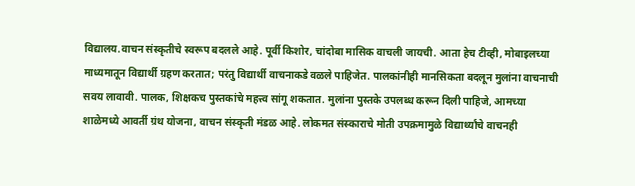विद्यालय.वाचन संस्कृतीचे स्वरूप बदलले आहे. पूर्वी किशोर, चांदोबा मासिक वाचली जायची. आता हेच टीव्ही, मोबाइलच्या माध्यमातून विद्यार्थी ग्रहण करतात; परंतु विद्यार्थी वाचनाकडे वळले पाहिजेत. पालकांनीही मानसिकता बदलून मुलांना वाचनाची सवय लावावी. पालक, शिक्षकच पुस्तकांचे महत्त्व सांगू शकतात. मुलांना पुस्तके उपलब्ध करून दिली पाहिजे, आमच्या शाळेमध्ये आवर्ती ग्रंथ योजना, वाचन संस्कृती मंडळ आहे. लोकमत संस्काराचे मोती उपक्रमामुळे विद्यार्थ्यांचे वाचनही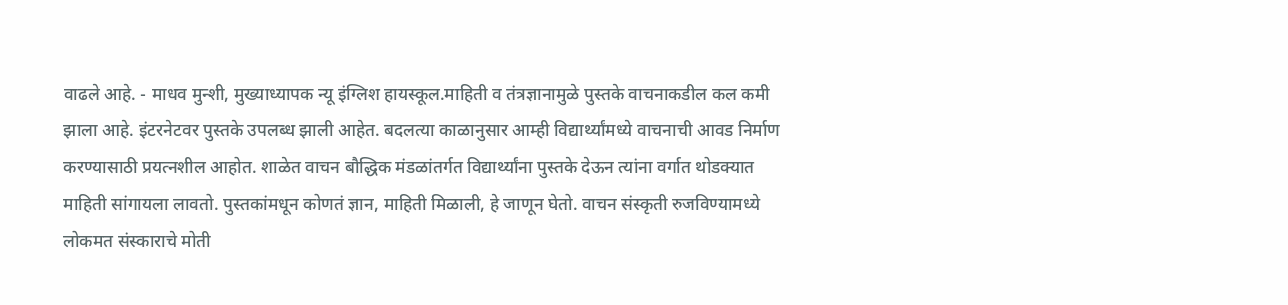वाढले आहे. - माधव मुन्शी, मुख्याध्यापक न्यू इंग्लिश हायस्कूल.माहिती व तंत्रज्ञानामुळे पुस्तके वाचनाकडील कल कमी झाला आहे. इंटरनेटवर पुस्तके उपलब्ध झाली आहेत. बदलत्या काळानुसार आम्ही विद्यार्थ्यांमध्ये वाचनाची आवड निर्माण करण्यासाठी प्रयत्नशील आहोत. शाळेत वाचन बौद्धिक मंडळांतर्गत विद्यार्थ्यांना पुस्तके देऊन त्यांना वर्गात थोडक्यात माहिती सांगायला लावतो. पुस्तकांमधून कोणतं ज्ञान, माहिती मिळाली, हे जाणून घेतो. वाचन संस्कृती रुजविण्यामध्ये लोकमत संस्काराचे मोती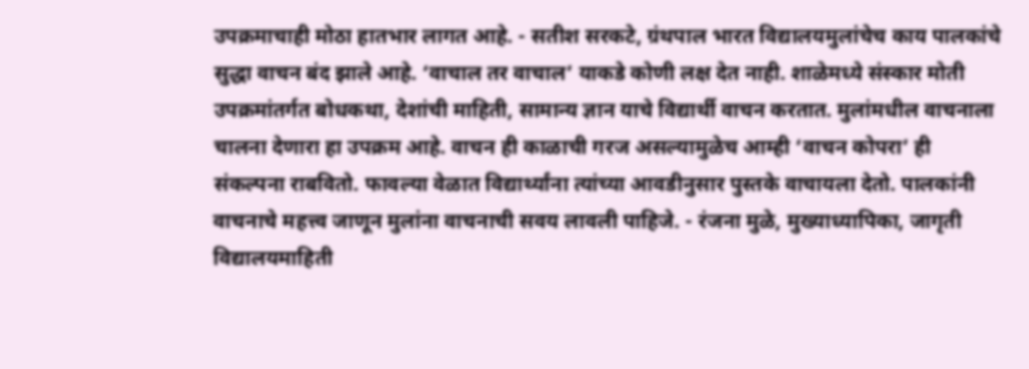उपक्रमाचाही मोठा हातभार लागत आहे. - सतीश सरकटे, ग्रंथपाल भारत विद्यालयमुलांचेच काय पालकांचे सुद्धा वाचन बंद झाले आहे. ‘वाचाल तर वाचाल’ याकडे कोणी लक्ष देत नाही. शाळेमध्ये संस्कार मोती उपक्रमांतर्गत बोधकथा, देशांची माहिती, सामान्य ज्ञान याचे विद्यार्थी वाचन करतात. मुलांमधील वाचनाला चालना देणारा हा उपक्रम आहे. वाचन ही काळाची गरज असल्यामुळेच आम्ही ‘वाचन कोपरा’ ही संकल्पना राबवितो. फावल्या वेळात विद्यार्थ्यांना त्यांच्या आवडीनुसार पुस्तके वाचायला देतो. पालकांनी वाचनाचे महत्त्व जाणून मुलांना वाचनाची सवय लावली पाहिजे. - रंजना मुळे, मुख्याध्यापिका, जागृती विद्यालयमाहिती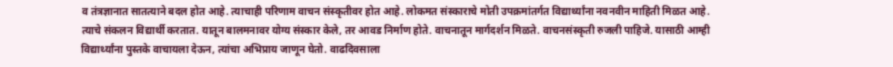व तंत्रज्ञानात सातत्याने बदल होत आहे. त्याचाही परिणाम वाचन संस्कृतीवर होत आहे. लोकमत संस्काराचे मोती उपक्रमांतर्गत विद्यार्थ्यांना नवनवीन माहिती मिळत आहे. त्याचे संकलन विद्यार्थी करतात. यातून बालमनावर योग्य संस्कार केले, तर आवड निर्माण होते. वाचनातून मार्गदर्शन मिळते. वाचनसंस्कृती रुजली पाहिजे. यासाठी आम्ही विद्यार्थ्यांना पुस्तके वाचायला देऊन, त्यांचा अभिप्राय जाणून घेतो. वाढदिवसाला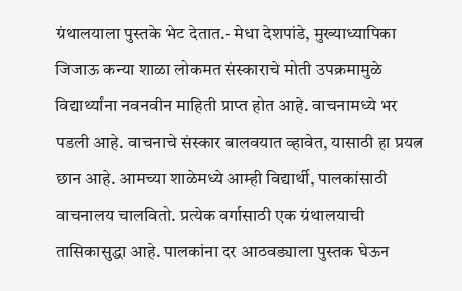ग्रंथालयाला पुस्तके भेट देतात.- मेधा देशपांडे, मुख्याध्यापिका जिजाऊ कन्या शाळा लोकमत संस्काराचे मोती उपक्रमामुळे विद्यार्थ्यांना नवनवीन माहिती प्राप्त होत आहे. वाचनामध्ये भर पडली आहे. वाचनाचे संस्कार बालवयात व्हावेत, यासाठी हा प्रयत्न छान आहे. आमच्या शाळेमध्ये आम्ही विद्यार्थी, पालकांसाठी वाचनालय चालवितो. प्रत्येक वर्गासाठी एक ग्रंथालयाची तासिकासुद्धा आहे. पालकांना दर आठवड्याला पुस्तक घेऊन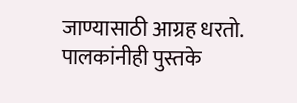जाण्यासाठी आग्रह धरतो. पालकांनीही पुस्तके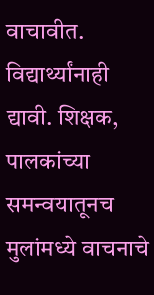वाचावीत. विद्यार्थ्यांनाही द्यावी. शिक्षक, पालकांच्या समन्वयातूनच मुलांमध्ये वाचनाचे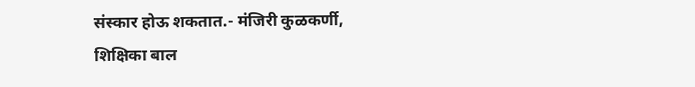संस्कार होऊ शकतात.- मंजिरी कुळकर्णी, शिक्षिका बाल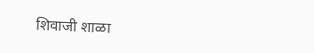शिवाजी शाळा